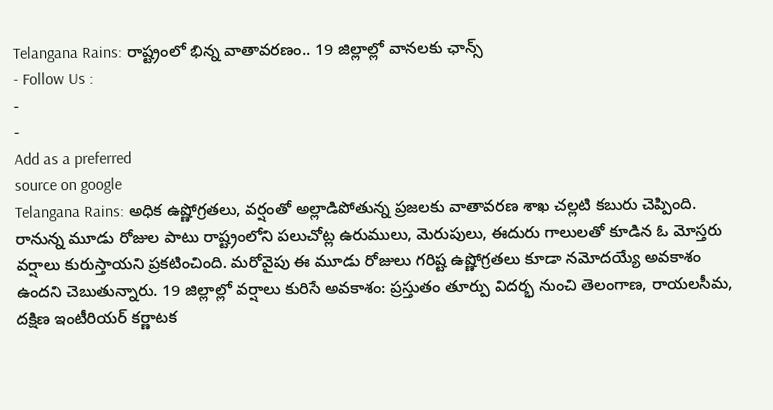Telangana Rains: రాష్ట్రంలో భిన్న వాతావరణం.. 19 జిల్లాల్లో వానలకు ఛాన్స్
- Follow Us :
-
-
Add as a preferred
source on google
Telangana Rains: అధిక ఉష్ణోగ్రతలు, వర్షంతో అల్లాడిపోతున్న ప్రజలకు వాతావరణ శాఖ చల్లటి కబురు చెప్పింది. రానున్న మూడు రోజుల పాటు రాష్ట్రంలోని పలుచోట్ల ఉరుములు, మెరుపులు, ఈదురు గాలులతో కూడిన ఓ మోస్తరు వర్షాలు కురుస్తాయని ప్రకటించింది. మరోవైపు ఈ మూడు రోజులు గరిష్ట ఉష్ణోగ్రతలు కూడా నమోదయ్యే అవకాశం ఉందని చెబుతున్నారు. 19 జిల్లాల్లో వర్షాలు కురిసే అవకాశం: ప్రస్తుతం తూర్పు విదర్భ నుంచి తెలంగాణ, రాయలసీమ, దక్షిణ ఇంటీరియర్ కర్ణాటక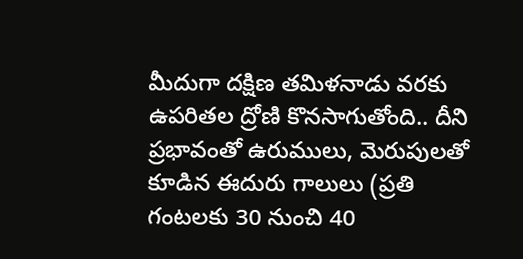మీదుగా దక్షిణ తమిళనాడు వరకు ఉపరితల ద్రోణి కొనసాగుతోంది.. దీని ప్రభావంతో ఉరుములు, మెరుపులతో కూడిన ఈదురు గాలులు (ప్రతి గంటలకు 30 నుంచి 40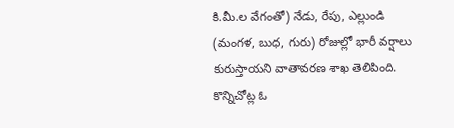కి.మీ.ల వేగంతో) నేడు, రేపు, ఎల్లుండి (మంగళ, బుధ, గురు) రోజుల్లో భారీ వర్షాలు కురుస్తాయని వాతావరణ శాఖ తెలిపింది. కొన్నిచోట్ల ఓ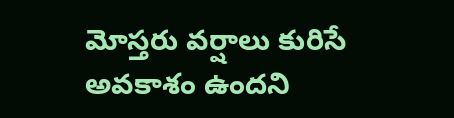మోస్తరు వర్షాలు కురిసే అవకాశం ఉందని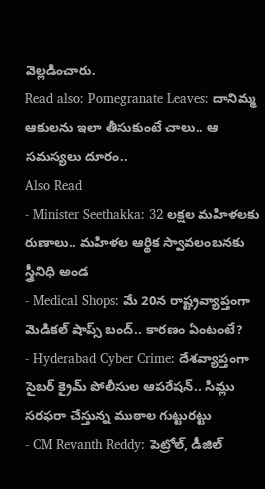వెల్లడించారు.
Read also: Pomegranate Leaves: దానిమ్మ ఆకులను ఇలా తీసుకుంటే చాలు.. ఆ సమస్యలు దూరం..
Also Read
- Minister Seethakka: 32 లక్షల మహిళలకు రుణాలు.. మహిళల ఆర్థిక స్వావలంబనకు స్త్రీనిధి అండ
- Medical Shops: మే 20న రాష్ట్రవ్యాప్తంగా మెడికల్ షాప్స్ బంద్.. కారణం ఏంటంటే?
- Hyderabad Cyber Crime: దేశవ్యాప్తంగా సైబర్ క్రైమ్ పోలీసుల ఆపరేషన్.. సిమ్లు సరఫరా చేస్తున్న ముఠాల గుట్టురట్టు
- CM Revanth Reddy: పెట్రోల్, డీజిల్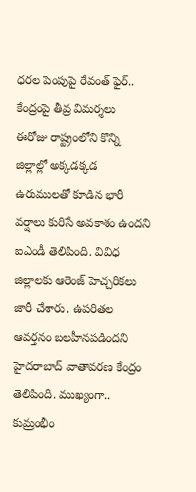ధరల పెంపుపై రేవంత్ ఫైర్.. కేంద్రంపై తీవ్ర విమర్శలు
ఈరోజు రాష్ట్రంలోని కొన్ని జిల్లాల్లో అక్కడక్కడ ఉరుములతో కూడిన భారీ వర్షాలు కురిసే అవకాశం ఉందని ఐఎండీ తెలిపింది. వివిధ జిల్లాలకు ఆరెంజ్ హెచ్చరికలు జారీ చేశారు. ఉపరితల ఆవర్తనం బలహీనపడిందని హైదరాబాద్ వాతావరణ కేంద్రం తెలిపింది. ముఖ్యంగా.. కుమ్రంభీం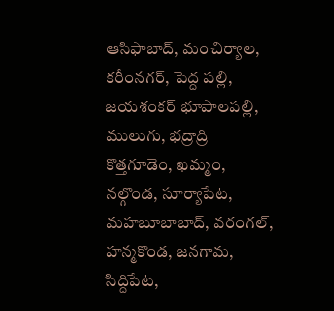ఆసిఫాబాద్, మంచిర్యాల, కరీంనగర్, పెద్ద పల్లి, జయశంకర్ భూపాలపల్లి, ములుగు, భద్రాద్రి కొత్తగూడెం, ఖమ్మం, నల్గొండ, సూర్యాపేట, మహబూబాబాద్, వరంగల్, హన్మకొండ, జనగామ, సిద్దిపేట,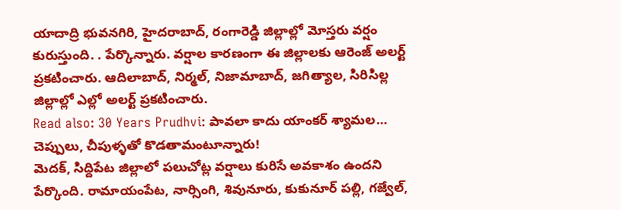యాదాద్రి భువనగిరి, హైదరాబాద్, రంగారెడ్డి జిల్లాల్లో మోస్తరు వర్షం కురుస్తుంది. . పేర్కొన్నారు. వర్షాల కారణంగా ఈ జిల్లాలకు ఆరెంజ్ అలర్ట్ ప్రకటించారు. ఆదిలాబాద్, నిర్మల్, నిజామాబాద్, జగిత్యాల, సిరిసిల్ల జిల్లాల్లో ఎల్లో అలర్ట్ ప్రకటించారు.
Read also: 30 Years Prudhvi: పావలా కాదు యాంకర్ శ్యామల… చెప్పులు, చీపుళ్ళతో కొడతామంటూన్నారు!
మెదక్, సిద్దిపేట జిల్లాలో పలుచోట్ల వర్షాలు కురిసే అవకాశం ఉందని పేర్కొంది. రామాయంపేట, నార్సింగి, శివునూరు, కుకునూర్ పల్లి, గజ్వేల్,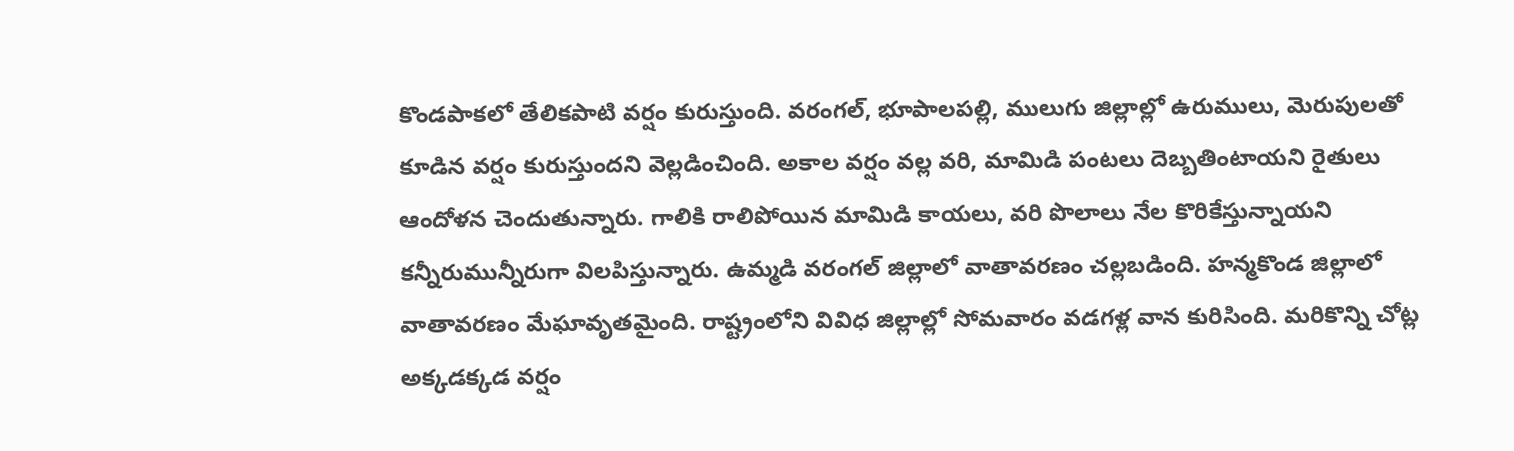కొండపాకలో తేలికపాటి వర్షం కురుస్తుంది. వరంగల్, భూపాలపల్లి, ములుగు జిల్లాల్లో ఉరుములు, మెరుపులతో కూడిన వర్షం కురుస్తుందని వెల్లడించింది. అకాల వర్షం వల్ల వరి, మామిడి పంటలు దెబ్బతింటాయని రైతులు ఆందోళన చెందుతున్నారు. గాలికి రాలిపోయిన మామిడి కాయలు, వరి పొలాలు నేల కొరికేస్తున్నాయని కన్నీరుమున్నీరుగా విలపిస్తున్నారు. ఉమ్మడి వరంగల్ జిల్లాలో వాతావరణం చల్లబడింది. హన్మకొండ జిల్లాలో వాతావరణం మేఘావృతమైంది. రాష్ట్రంలోని వివిధ జిల్లాల్లో సోమవారం వడగళ్ల వాన కురిసింది. మరికొన్ని చోట్ల అక్కడక్కడ వర్షం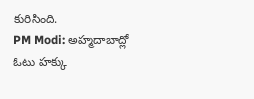కురిసింది.
PM Modi: అహ్మదాబాద్లో ఓటు హక్కు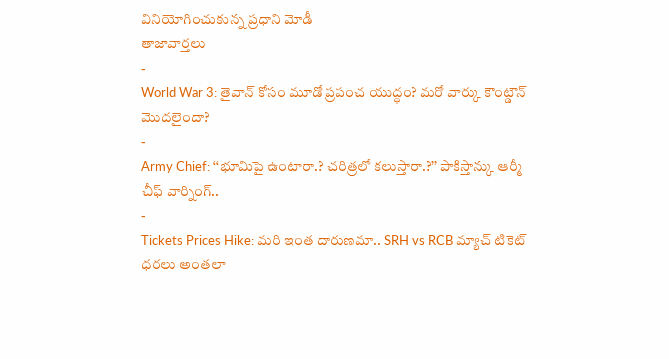వినియోగించుకున్న ప్రధాని మోడీ
తాజావార్తలు
-
World War 3: తైవాన్ కోసం మూడో ప్రపంచ యుద్ధం? మరో వార్కు కౌంట్డౌన్ మొదలైందా?
-
Army Chief: ‘‘భూమిపై ఉంటారా.? చరిత్రలో కలుస్తారా.?’’ పాకిస్తాన్కు ఆర్మీ చీఫ్ వార్నింగ్..
-
Tickets Prices Hike: మరి ఇంత దారుణమా.. SRH vs RCB మ్యాచ్ టికెట్ ధరలు అంతలా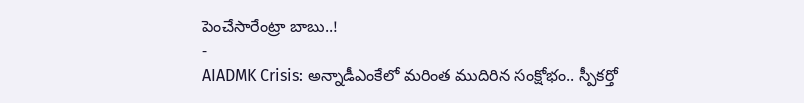పెంచేసారేంట్రా బాబు..!
-
AIADMK Crisis: అన్నాడీఎంకేలో మరింత ముదిరిన సంక్షోభం.. స్పీకర్తో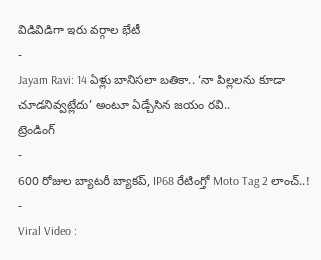విడివిడిగా ఇరు వర్గాల భేటీ
-
Jayam Ravi: 14 ఏళ్లు బానిసలా బతికా.. ‘నా పిల్లలను కూడా చూడనివ్వట్లేదు’ అంటూ ఏడ్చేసిన జయం రవి..
ట్రెండింగ్
-
600 రోజుల బ్యాటరీ బ్యాకప్, IP68 రేటింగ్తో Moto Tag 2 లాంచ్..!
-
Viral Video :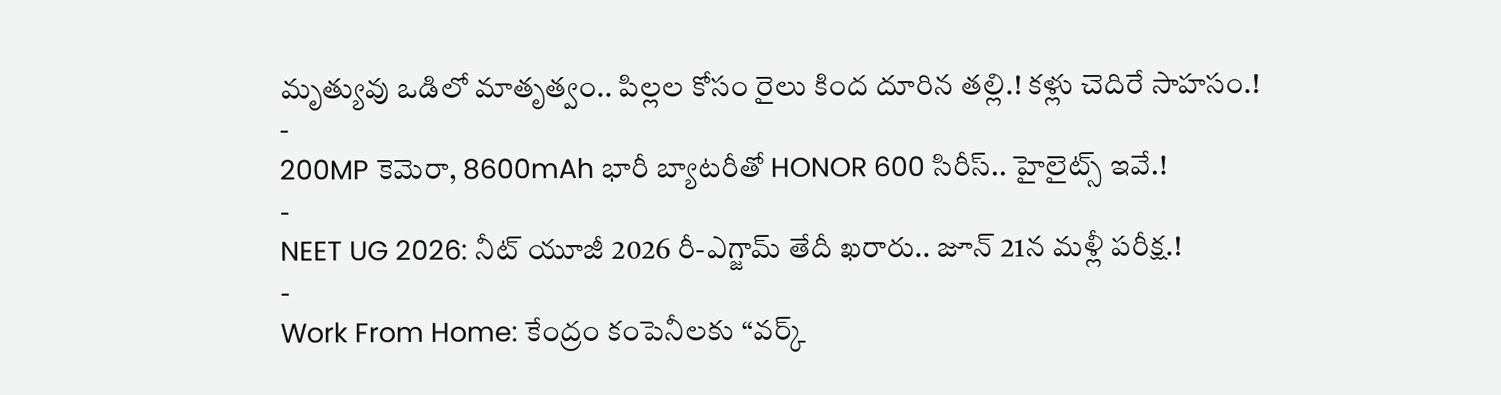మృత్యువు ఒడిలో మాతృత్వం.. పిల్లల కోసం రైలు కింద దూరిన తల్లి.! కళ్లు చెదిరే సాహసం.!
-
200MP కెమెరా, 8600mAh భారీ బ్యాటరీతో HONOR 600 సిరీస్.. హైలైట్స్ ఇవే.!
-
NEET UG 2026: నీట్ యూజీ 2026 రీ-ఎగ్జామ్ తేదీ ఖరారు.. జూన్ 21న మళ్లీ పరీక్ష.!
-
Work From Home: కేంద్రం కంపెనీలకు “వర్క్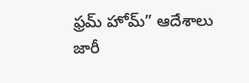ఫ్రమ్ హోమ్” ఆదేశాలు జారీ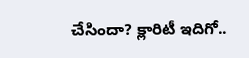చేసిందా? క్లారిటీ ఇదిగో..